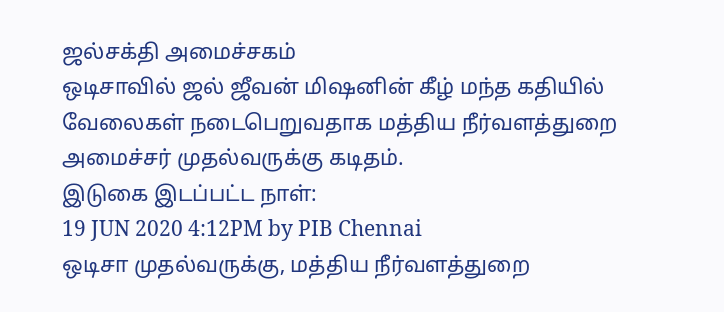ஜல்சக்தி அமைச்சகம்
ஒடிசாவில் ஜல் ஜீவன் மிஷனின் கீழ் மந்த கதியில் வேலைகள் நடைபெறுவதாக மத்திய நீர்வளத்துறை அமைச்சர் முதல்வருக்கு கடிதம்.
இடுகை இடப்பட்ட நாள்:
19 JUN 2020 4:12PM by PIB Chennai
ஒடிசா முதல்வருக்கு, மத்திய நீர்வளத்துறை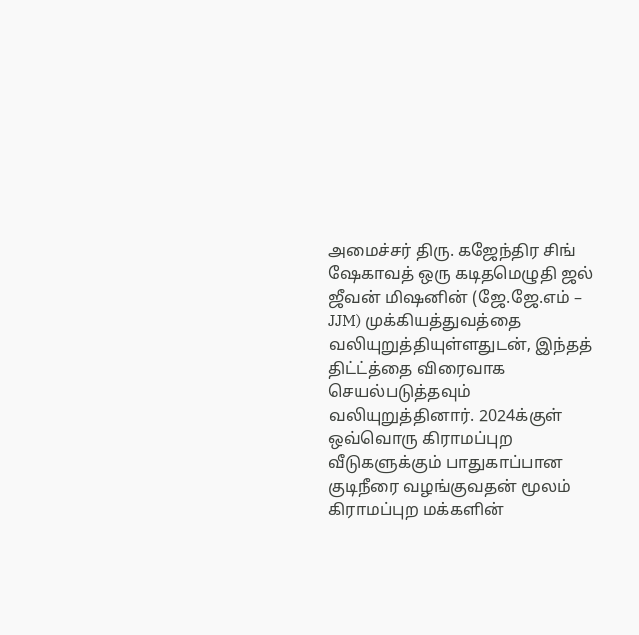அமைச்சர் திரு. கஜேந்திர சிங் ஷேகாவத் ஒரு கடிதமெழுதி ஜல் ஜீவன் மிஷனின் (ஜே.ஜே.எம் – JJM) முக்கியத்துவத்தை வலியுறுத்தியுள்ளதுடன், இந்தத் திட்ட்த்தை விரைவாக செயல்படுத்தவும் வலியுறுத்தினார். 2024க்குள் ஒவ்வொரு கிராமப்புற வீடுகளுக்கும் பாதுகாப்பான குடிநீரை வழங்குவதன் மூலம் கிராமப்புற மக்களின்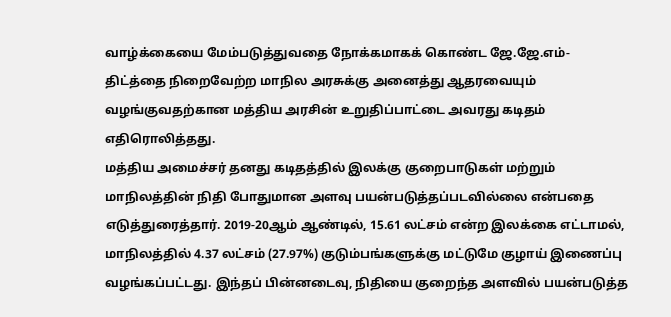வாழ்க்கையை மேம்படுத்துவதை நோக்கமாகக் கொண்ட ஜே.ஜே.எம்- திட்த்தை நிறைவேற்ற மாநில அரசுக்கு அனைத்து ஆதரவையும் வழங்குவதற்கான மத்திய அரசின் உறுதிப்பாட்டை அவரது கடிதம் எதிரொலித்தது.
மத்திய அமைச்சர் தனது கடிதத்தில் இலக்கு குறைபாடுகள் மற்றும் மாநிலத்தின் நிதி போதுமான அளவு பயன்படுத்தப்படவில்லை என்பதை எடுத்துரைத்தார். 2019-20ஆம் ஆண்டில், 15.61 லட்சம் என்ற இலக்கை எட்டாமல், மாநிலத்தில் 4.37 லட்சம் (27.97%) குடும்பங்களுக்கு மட்டுமே குழாய் இணைப்பு வழங்கப்பட்டது. இந்தப் பின்னடைவு, நிதியை குறைந்த அளவில் பயன்படுத்த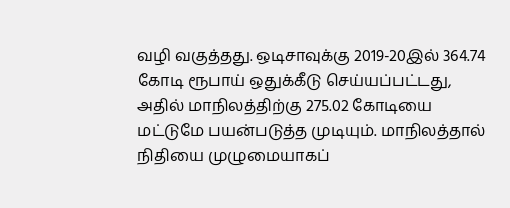வழி வகுத்தது. ஒடிசாவுக்கு 2019-20இல் 364.74 கோடி ரூபாய் ஒதுக்கீடு செய்யப்பட்டது, அதில் மாநிலத்திற்கு 275.02 கோடியை மட்டுமே பயன்படுத்த முடியும். மாநிலத்தால் நிதியை முழுமையாகப்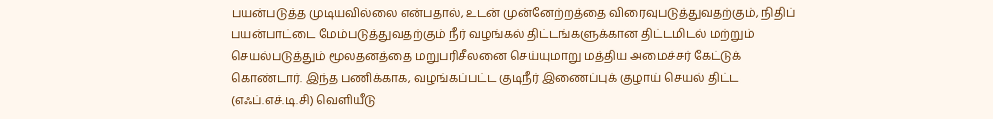பயன்படுத்த முடியவில்லை என்பதால், உடன் முன்னேற்றத்தை விரைவுபடுத்துவதற்கும், நிதிப் பயன்பாட்டை மேம்படுத்துவதற்கும் நீர் வழங்கல் திட்டங்களுக்கான திட்டமிடல் மற்றும் செயல்படுத்தும் மூலதனத்தை மறுபரிசீலனை செய்யுமாறு மத்திய அமைச்சர் கேட்டுக் கொண்டார். இந்த பணிக்காக, வழங்கப்பட்ட குடிநீர் இணைப்புக் குழாய் செயல் திட்ட (எஃப்.எச்.டி.சி) வெளியீடு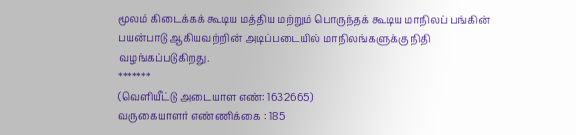மூலம் கிடைக்கக் கூடிய மத்திய மற்றும் பொருந்தக் கூடிய மாநிலப் பங்கின் பயன்பாடு ஆகியவற்றின் அடிப்படையில் மாநிலங்களுக்கு நிதி வழங்கப்படுகிறது.
*******
(வெளியீட்டு அடையாள எண்: 1632665)
வருகையாளர் எண்ணிக்கை : 185